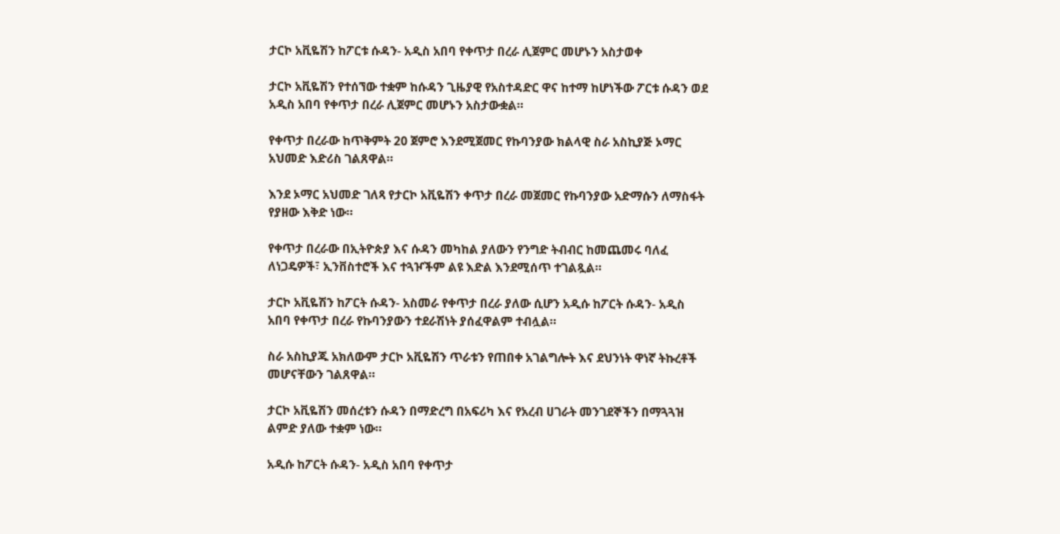ታርኮ አቪዬሽን ከፖርቱ ሱዳን- አዲስ አበባ የቀጥታ በረራ ሊጀምር መሆኑን አስታወቀ

ታርኮ አቪዬሽን የተሰኘው ተቋም ከሱዳን ጊዜያዊ የአስተዳድር ዋና ከተማ ከሆነችው ፖርቱ ሱዳን ወደ አዲስ አበባ የቀጥታ በረራ ሊጀምር መሆኑን አስታውቋል።

የቀጥታ በረራው ከጥቅምት 20 ጀምሮ እንደሚጀመር የኩባንያው ክልላዊ ስራ አስኪያጅ ኦማር አህመድ እድሪስ ገልጸዋል።

እንደ ኦማር አህመድ ገለጻ የታርኮ አቪዬሽን ቀጥታ በረራ መጀመር የኩባንያው አድማሱን ለማስፋት የያዘው እቅድ ነው።

የቀጥታ በረራው በኢትዮጵያ እና ሱዳን መካከል ያለውን የንግድ ትብብር ከመጨመሩ ባለፈ ለነጋዴዎች፣ ኢንቨስተሮች እና ተጓዦችም ልዩ እድል እንደሚሰጥ ተገልጿል።

ታርኮ አቪዬሽን ከፖርት ሱዳን- አስመራ የቀጥታ በረራ ያለው ሲሆን አዲሱ ከፖርት ሱዳን- አዲስ አበባ የቀጥታ በረራ የኩባንያውን ተደራሽነት ያሰፈዋልም ተብሏል።

ስራ አስኪያጁ አክለውም ታርኮ አቪዬሽን ጥራቱን የጠበቀ አገልግሎት እና ደህንነት ዋነኛ ትኩረቶች መሆናቸውን ገልጸዋል።

ታርኮ አቪዬሽን መሰረቱን ሱዳን በማድረግ በአፍሪካ እና የአረብ ሀገራት መንገደኞችን በማጓጓዝ ልምድ ያለው ተቋም ነው።

አዲሱ ከፖርት ሱዳን- አዲስ አበባ የቀጥታ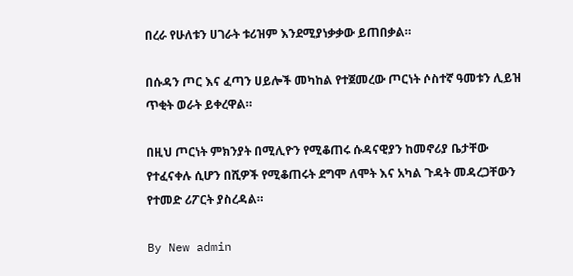በረራ የሁለቱን ሀገራት ቱሪዝም እንደሚያነቃቃው ይጠበቃል።

በሱዳን ጦር እና ፈጣን ሀይሎች መካከል የተጀመረው ጦርነት ሶስተኛ ዓመቱን ሊይዝ ጥቂት ወራት ይቀረዋል።

በዚህ ጦርነት ምክንያት በሚሊዮን የሚቆጠሩ ሱዳናዊያን ከመኖሪያ ቤታቸው የተፈናቀሉ ሲሆን በሺዎች የሚቆጠሩት ደግሞ ለሞት እና አካል ጉዳት መዳረጋቸውን የተመድ ሪፖርት ያስረዳል።

By New admin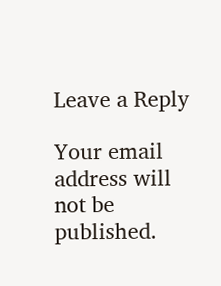Leave a Reply

Your email address will not be published.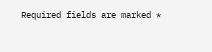Required fields are marked *